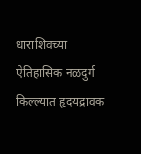धाराशिवच्या ऐतिहासिक नळदुर्ग किल्ल्यात हृदयद्रावक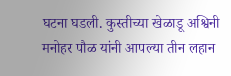घटना घडली. कुस्तीच्या खेळाडू अश्विनी मनोहर पौळ यांनी आपल्या तीन लहान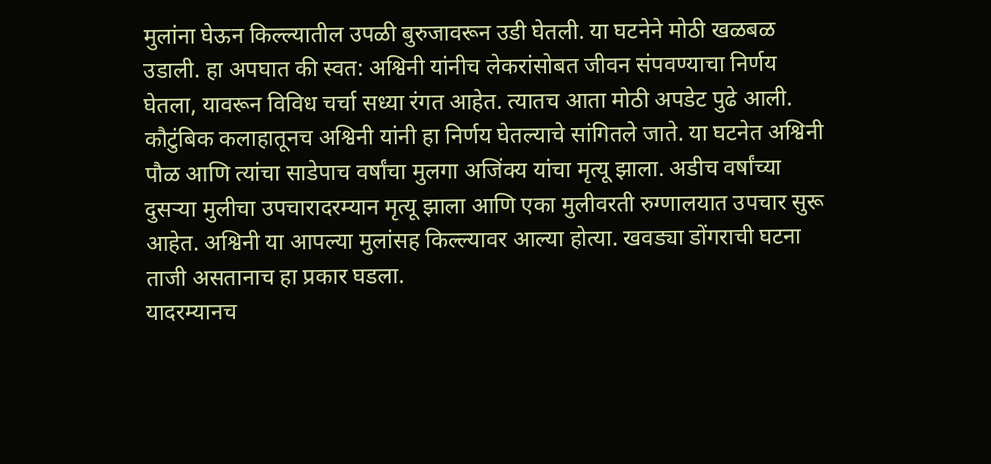मुलांना घेऊन किल्ल्यातील उपळी बुरुजावरून उडी घेतली. या घटनेने मोठी खळबळ उडाली. हा अपघात की स्वत: अश्विनी यांनीच लेकरांसोबत जीवन संपवण्याचा निर्णय घेतला, यावरून विविध चर्चा सध्या रंगत आहेत. त्यातच आता मोठी अपडेट पुढे आली. कौटुंबिक कलाहातूनच अश्विनी यांनी हा निर्णय घेतल्याचे सांगितले जाते. या घटनेत अश्विनी पौळ आणि त्यांचा साडेपाच वर्षांचा मुलगा अजिंक्य यांचा मृत्यू झाला. अडीच वर्षांच्या दुसऱ्या मुलीचा उपचारादरम्यान मृत्यू झाला आणि एका मुलीवरती रुग्णालयात उपचार सुरू आहेत. अश्विनी या आपल्या मुलांसह किल्ल्यावर आल्या होत्या. खवड्या डोंगराची घटना ताजी असतानाच हा प्रकार घडला.
यादरम्यानच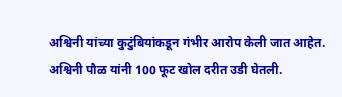अश्विनी यांच्या कुटुंबियांकडून गंभीर आरोप केली जात आहेत. अश्विनी पौळ यांनी 100 फूट खोल दरीत उडी घेतली.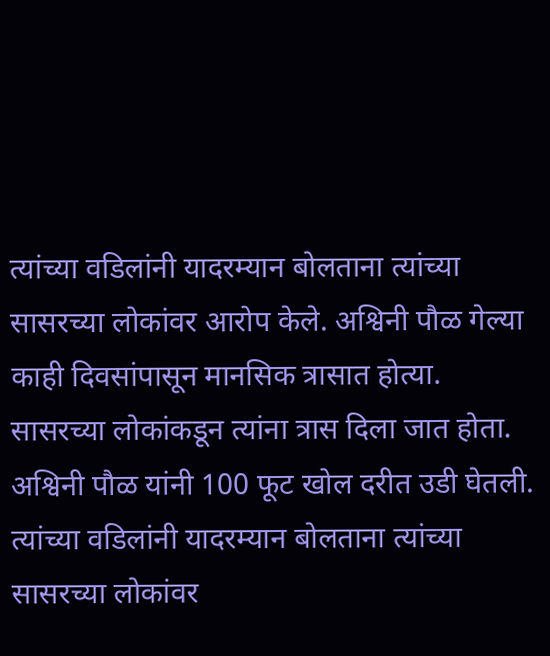त्यांच्या वडिलांनी यादरम्यान बोलताना त्यांच्या सासरच्या लोकांवर आरोप केले. अश्विनी पौळ गेल्या काही दिवसांपासून मानसिक त्रासात होत्या. सासरच्या लोकांकडून त्यांना त्रास दिला जात होता.
अश्विनी पौळ यांनी 100 फूट खोल दरीत उडी घेतली. त्यांच्या वडिलांनी यादरम्यान बोलताना त्यांच्या सासरच्या लोकांवर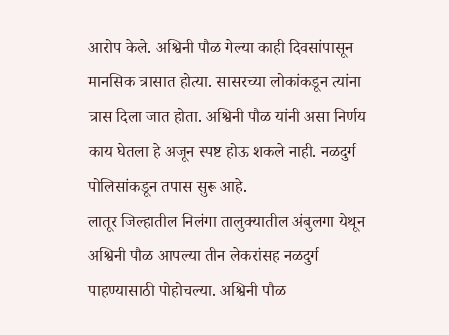आरोप केले. अश्विनी पौळ गेल्या काही दिवसांपासून मानसिक त्रासात होत्या. सासरच्या लोकांकडून त्यांना त्रास दिला जात होता. अश्विनी पौळ यांनी असा निर्णय काय घेतला हे अजून स्पष्ट होऊ शकले नाही. नळदुर्ग पोलिसांकडून तपास सुरू आहे.
लातूर जिल्हातील निलंगा तालुक्यातील अंबुलगा येथून अश्विनी पौळ आपल्या तीन लेकरांसह नळदुर्ग पाहण्यासाठी पोहोचल्या. अश्विनी पौळ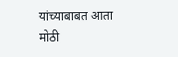यांच्याबाबत आता मोठी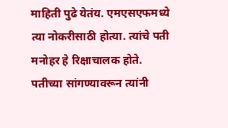माहिती पुढे येतंय. एमएसएफमध्ये त्या नोकरीसाठी होत्या. त्यांचे पती मनोहर हे रिक्षाचालक होते. पतीच्या सांगण्यावरून त्यांनी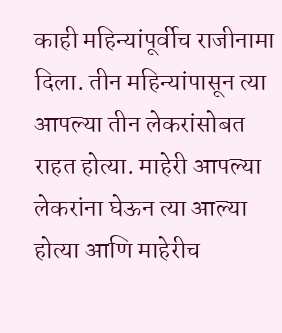काही महिन्यांपूर्वीच राजीनामा दिला. तीन महिन्यांपासून त्या आपल्या तीन लेकरांसोबत राहत होत्या. माहेरी आपल्या लेकरांना घेऊन त्या आल्या होत्या आणि माहेरीच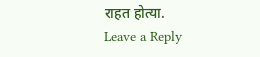राहत होत्या.
Leave a Reply